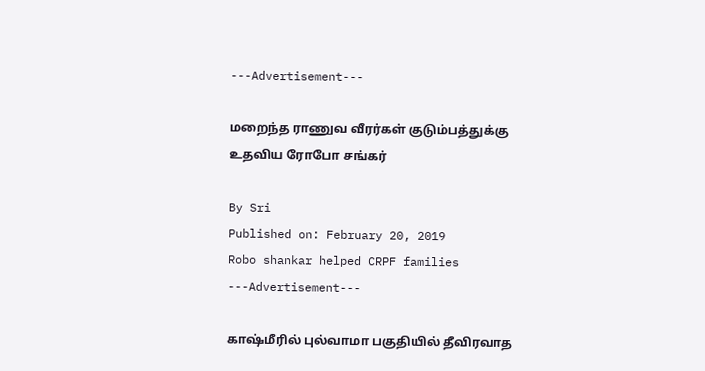---Advertisement---

மறைந்த ராணுவ வீரர்கள் குடும்பத்துக்கு உதவிய ரோபோ சங்கர்

By Sri
Published on: February 20, 2019
Robo shankar helped CRPF families
---Advertisement---

காஷ்மீரில் புல்வாமா பகுதியில் தீவிரவாத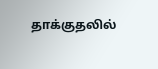தாக்குதலில்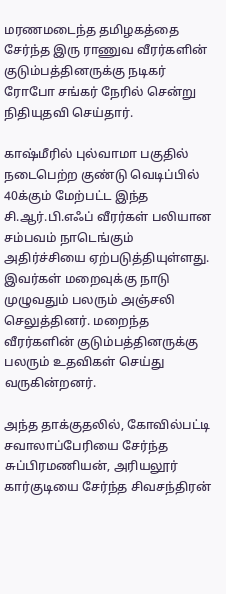மரணமடைந்த தமிழகத்தை சேர்ந்த இரு ராணுவ வீரர்களின் குடும்பத்தினருக்கு நடிகர் ரோபோ சங்கர் நேரில் சென்று நிதியுதவி செய்தார்.

காஷ்மீரில் புல்வாமா பகுதில் நடைபெற்ற குண்டு வெடிப்பில் 40க்கும் மேற்பட்ட இந்த சி.ஆர்.பி.எஃப் வீரர்கள் பலியான சம்பவம் நாடெங்கும் அதிர்ச்சியை ஏற்படுத்தியுள்ளது. இவர்கள் மறைவுக்கு நாடு முழுவதும் பலரும் அஞ்சலி செலுத்தினர். மறைந்த வீரர்களின் குடும்பத்தினருக்கு பலரும் உதவிகள் செய்து வருகின்றனர்.

அந்த தாக்குதலில், கோவில்பட்டி சவாலாப்பேரியை சேர்ந்த சுப்பிரமணியன், அரியலூர் கார்குடியை சேர்ந்த சிவசந்திரன்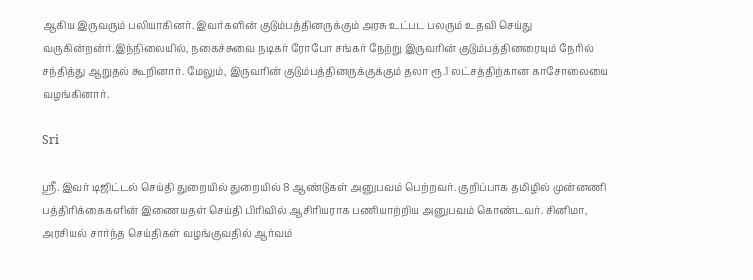ஆகிய இருவரும் பலியாகினர். இவர்களின் குடும்பத்தினருக்கும் அரசு உட்பட பலரும் உதவி செய்து வருகின்றன்ர்.இந்நிலையில், நகைச்சுவை நடிகர் ரோபோ சங்கர் நேற்று இருவரின் குடும்பத்தினரையும் நேரில் சந்தித்து ஆறுதல் கூறினார். மேலும், இருவரின் குடும்பத்தினருக்குக்கும் தலா ரூ.1 லட்சத்திற்கான காசோலையை வழங்கினார்.

Sri

ஸ்ரீ. இவர் டிஜிட்டல் செய்தி துறையில் துறையில் 8 ஆண்டுகள் அனுபவம் பெற்றவர். குறிப்பாக தமிழில் முன்னணி பத்திரிக்கைகளின் இணையதள் செய்தி பிரிவில் ஆசிரியராக பணியாற்றிய அனுபவம் கொண்டவர். சினிமா, அரசியல் சார்ந்த செய்திகள் வழங்குவதில் ஆர்வம்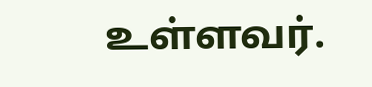உள்ளவர்.